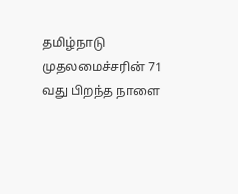தமிழ்நாடு முதலமைச்சரின் 71 வது பிறந்த நாளை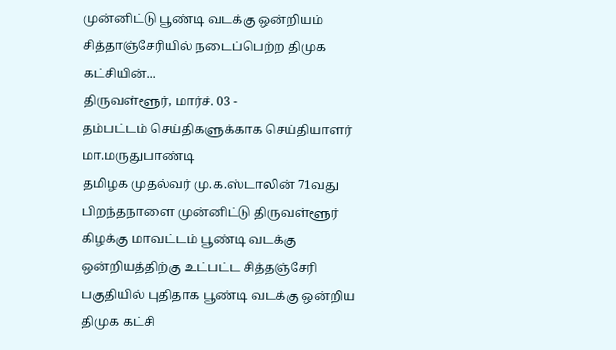முன்னிட்டு பூண்டி வடக்கு ஒன்றியம் சித்தாஞ்சேரியில் நடைப்பெற்ற திமுக கட்சியின்...
திருவள்ளூர், மார்ச். 03 -
தம்பட்டம் செய்திகளுக்காக செய்தியாளர் மா.மருதுபாண்டி
தமிழக முதல்வர் மு.க.ஸ்டாலின் 71வது பிறந்தநாளை முன்னிட்டு திருவள்ளூர் கிழக்கு மாவட்டம் பூண்டி வடக்கு ஒன்றியத்திற்கு உட்பட்ட சித்தஞ்சேரி பகுதியில் புதிதாக பூண்டி வடக்கு ஒன்றிய திமுக கட்சி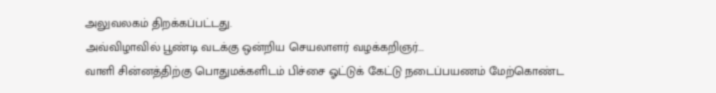அலுவலகம் திறக்கப்பட்டது.
அவ்விழாவில் பூண்டி வடக்கு ஒன்றிய செயலாளர் வழக்கறிஞர்...
வாளி சின்னத்திற்கு பொதுமக்களிடம் பிச்சை ஓட்டுக் கேட்டு நடைப்பயணம் மேற்கொண்ட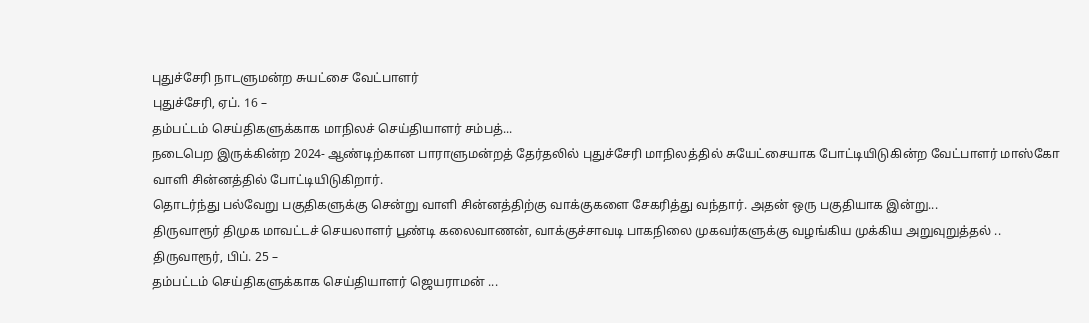புதுச்சேரி நாடளுமன்ற சுயட்சை வேட்பாளர்
புதுச்சேரி, ஏப். 16 –
தம்பட்டம் செய்திகளுக்காக மாநிலச் செய்தியாளர் சம்பத்...
நடைபெற இருக்கின்ற 2024- ஆண்டிற்கான பாராளுமன்றத் தேர்தலில் புதுச்சேரி மாநிலத்தில் சுயேட்சையாக போட்டியிடுகின்ற வேட்பாளர் மாஸ்கோ வாளி சின்னத்தில் போட்டியிடுகிறார்.
தொடர்ந்து பல்வேறு பகுதிகளுக்கு சென்று வாளி சின்னத்திற்கு வாக்குகளை சேகரித்து வந்தார். அதன் ஒரு பகுதியாக இன்று...
திருவாரூர் திமுக மாவட்டச் செயலாளர் பூண்டி கலைவாணன், வாக்குச்சாவடி பாகநிலை முகவர்களுக்கு வழங்கிய முக்கிய அறுவுறுத்தல் ..
திருவாரூர், பிப். 25 –
தம்பட்டம் செய்திகளுக்காக செய்தியாளர் ஜெயராமன் ...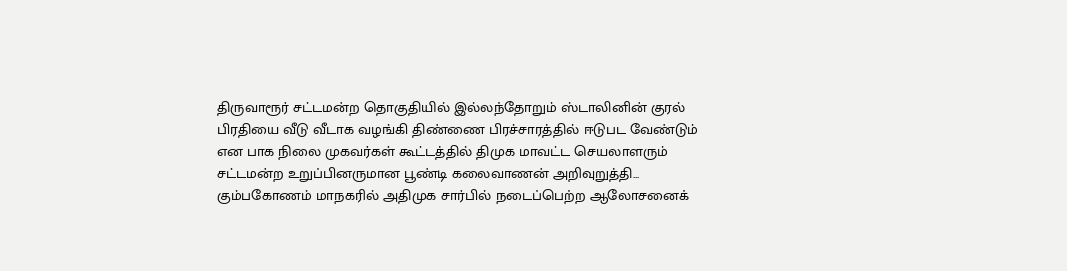திருவாரூர் சட்டமன்ற தொகுதியில் இல்லந்தோறும் ஸ்டாலினின் குரல் பிரதியை வீடு வீடாக வழங்கி திண்ணை பிரச்சாரத்தில் ஈடுபட வேண்டும் என பாக நிலை முகவர்கள் கூட்டத்தில் திமுக மாவட்ட செயலாளரும் சட்டமன்ற உறுப்பினருமான பூண்டி கலைவாணன் அறிவுறுத்தி...
கும்பகோணம் மாநகரில் அதிமுக சார்பில் நடைப்பெற்ற ஆலோசனைக்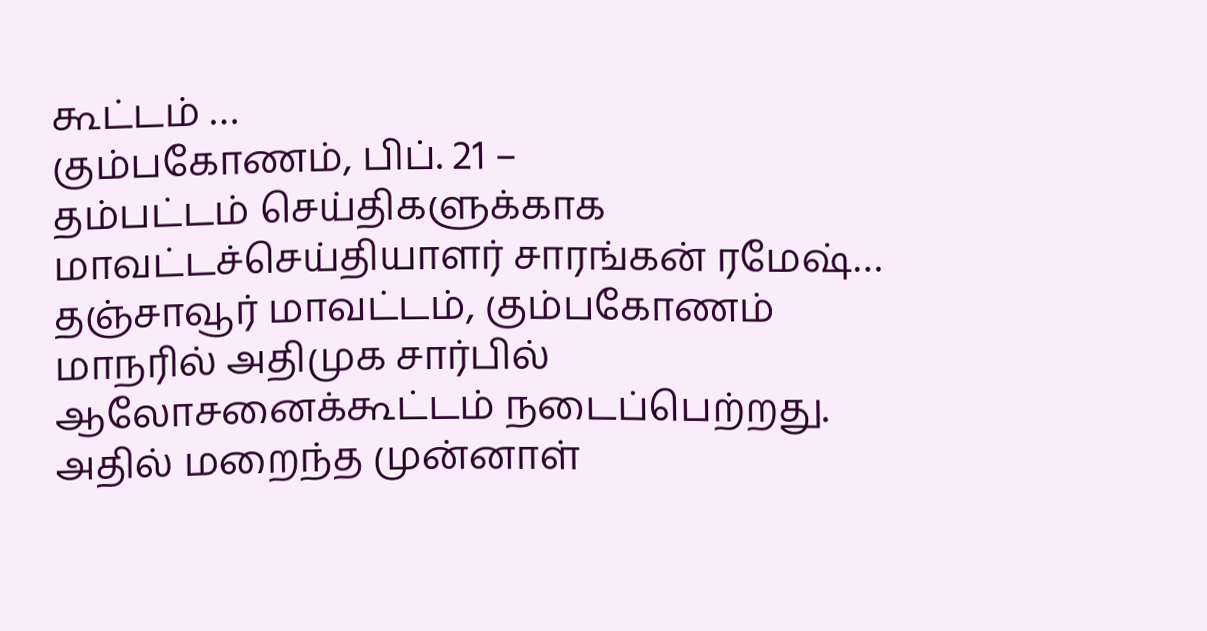கூட்டம் …
கும்பகோணம், பிப். 21 –
தம்பட்டம் செய்திகளுக்காக மாவட்டச்செய்தியாளர் சாரங்கன் ரமேஷ்…
தஞ்சாவூர் மாவட்டம், கும்பகோணம் மாநரில் அதிமுக சார்பில் ஆலோசனைக்கூட்டம் நடைப்பெற்றது. அதில் மறைந்த முன்னாள்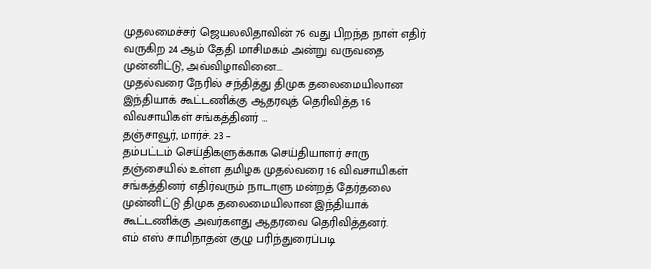முதலமைச்சர் ஜெயலலிதாவின் 76 வது பிறந்த நாள் எதிர் வருகிற 24 ஆம் தேதி மாசிமகம் அன்று வருவதை முன்னிட்டு, அவ்விழாவினை...
முதல்வரை நேரில் சந்தித்து திமுக தலைமையிலான இந்தியாக் கூட்டணிக்கு ஆதரவுத் தெரிவித்த 16 விவசாயிகள் சங்கத்தினர் …
தஞ்சாவூர், மார்ச். 23 –
தம்பட்டம் செய்திகளுக்காக செய்தியாளர் சாரு
தஞ்சையில் உள்ள தமிழக முதல்வரை 16 விவசாயிகள் சங்கத்தினர் எதிர்வரும் நாடாளு மன்றத் தேர்தலை முன்னிட்டு திமுக தலைமையிலான இந்தியாக் கூட்டணிக்கு அவர்களது ஆதரவை தெரிவித்தனர்.
எம் எஸ் சாமிநாதன் குழு பரிந்துரைப்படி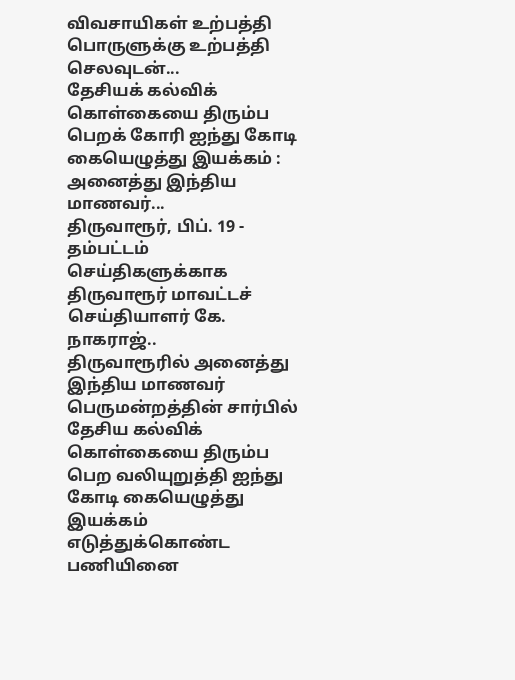விவசாயிகள் உற்பத்தி பொருளுக்கு உற்பத்தி செலவுடன்...
தேசியக் கல்விக் கொள்கையை திரும்ப பெறக் கோரி ஐந்து கோடி கையெழுத்து இயக்கம் : அனைத்து இந்திய மாணவர்...
திருவாரூர், பிப். 19 -
தம்பட்டம் செய்திகளுக்காக திருவாரூர் மாவட்டச் செய்தியாளர் கே. நாகராஜ்..
திருவாரூரில் அனைத்து இந்திய மாணவர் பெருமன்றத்தின் சார்பில் தேசிய கல்விக் கொள்கையை திரும்ப பெற வலியுறுத்தி ஐந்து கோடி கையெழுத்து இயக்கம் எடுத்துக்கொண்ட பணியினை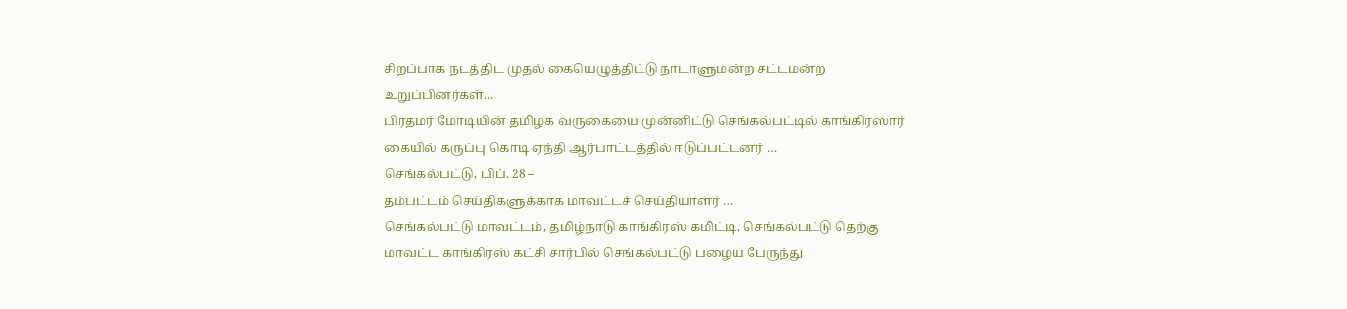சிறப்பாக நடத்திட முதல் கையெழுத்திட்டு நாடாளுமன்ற சட்டமன்ற உறுப்பினர்கள்...
பிரதமர் மோடியின் தமிழக வருகையை முன்னிட்டு செங்கல்பட்டில் காங்கிரஸார் கையில் கருப்பு கொடி ஏந்தி ஆர்பாட்டத்தில் ஈடுப்பட்டனர் …
செங்கல்பட்டு, பிப். 28 –
தம்பட்டம் செய்திகளுக்காக மாவட்டச் செய்தியாளர் …
செங்கல்பட்டு மாவட்டம், தமிழ்நாடு காங்கிரஸ் கமிட்டி, செங்கல்பட்டு தெற்கு மாவட்ட காங்கிரஸ் கட்சி சார்பில் செங்கல்பட்டு பழைய பேருந்து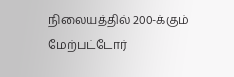நிலையத்தில் 200-க்கும் மேற்பட்டோர்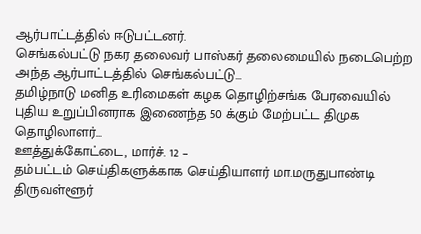ஆர்பாட்டத்தில் ஈடுபட்டனர்.
செங்கல்பட்டு நகர தலைவர் பாஸ்கர் தலைமையில் நடைபெற்ற அந்த ஆர்பாட்டத்தில் செங்கல்பட்டு...
தமிழ்நாடு மனித உரிமைகள் கழக தொழிற்சங்க பேரவையில் புதிய உறுப்பினராக இணைந்த 50 க்கும் மேற்பட்ட திமுக தொழிலாளர்...
ஊத்துக்கோட்டை, மார்ச். 12 –
தம்பட்டம் செய்திகளுக்காக செய்தியாளர் மா.மருதுபாண்டி
திருவள்ளூர்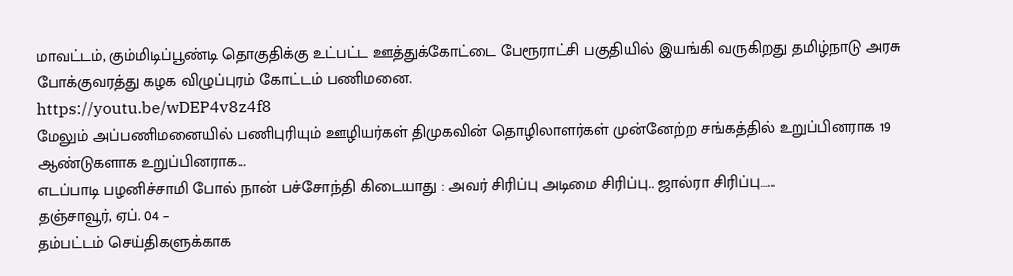மாவட்டம், கும்மிடிப்பூண்டி தொகுதிக்கு உட்பட்ட ஊத்துக்கோட்டை பேரூராட்சி பகுதியில் இயங்கி வருகிறது தமிழ்நாடு அரசு போக்குவரத்து கழக விழுப்புரம் கோட்டம் பணிமனை.
https://youtu.be/wDEP4v8z4f8
மேலும் அப்பணிமனையில் பணிபுரியும் ஊழியர்கள் திமுகவின் தொழிலாளர்கள் முன்னேற்ற சங்கத்தில் உறுப்பினராக 19 ஆண்டுகளாக உறுப்பினராக...
எடப்பாடி பழனிச்சாமி போல் நான் பச்சோந்தி கிடையாது : அவர் சிரிப்பு அடிமை சிரிப்பு.. ஜால்ரா சிரிப்பு…...
தஞ்சாவூர், ஏப். 04 –
தம்பட்டம் செய்திகளுக்காக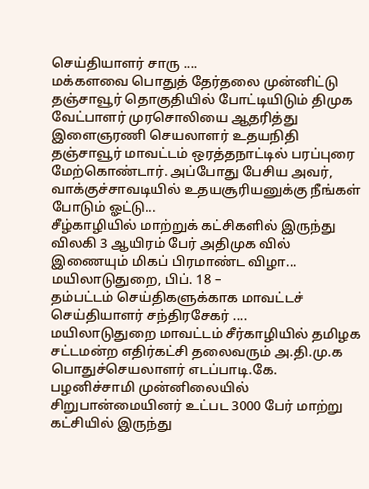செய்தியாளர் சாரு ....
மக்களவை பொதுத் தேர்தலை முன்னிட்டு தஞ்சாவூர் தொகுதியில் போட்டியிடும் திமுக வேட்பாளர் முரசொலியை ஆதரித்து இளைஞரணி செயலாளர் உதயநிதி தஞ்சாவூர் மாவட்டம் ஒரத்தநாட்டில் பரப்புரை மேற்கொண்டார். அப்போது பேசிய அவர், வாக்குச்சாவடியில் உதயசூரியனுக்கு நீங்கள் போடும் ஓட்டு...
சீழ்காழியில் மாற்றுக் கட்சிகளில் இருந்து விலகி 3 ஆயிரம் பேர் அதிமுக வில் இணையும் மிகப் பிரமாண்ட விழா...
மயிலாடுதுறை, பிப். 18 –
தம்பட்டம் செய்திகளுக்காக மாவட்டச் செய்தியாளர் சந்திரசேகர் ....
மயிலாடுதுறை மாவட்டம் சீர்காழியில் தமிழக சட்டமன்ற எதிர்கட்சி தலைவரும் அ.தி.மு.க பொதுச்செயலாளர் எடப்பாடி.கே. பழனிச்சாமி முன்னிலையில் சிறுபான்மையினர் உட்பட 3000 பேர் மாற்று கட்சியில் இருந்து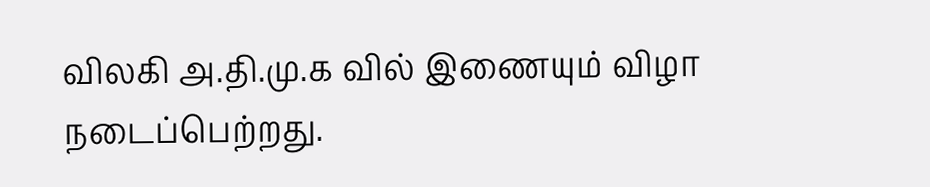விலகி அ.தி.மு.க வில் இணையும் விழா நடைப்பெற்றது.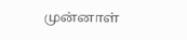முன்னாள்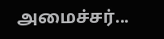அமைச்சர்...